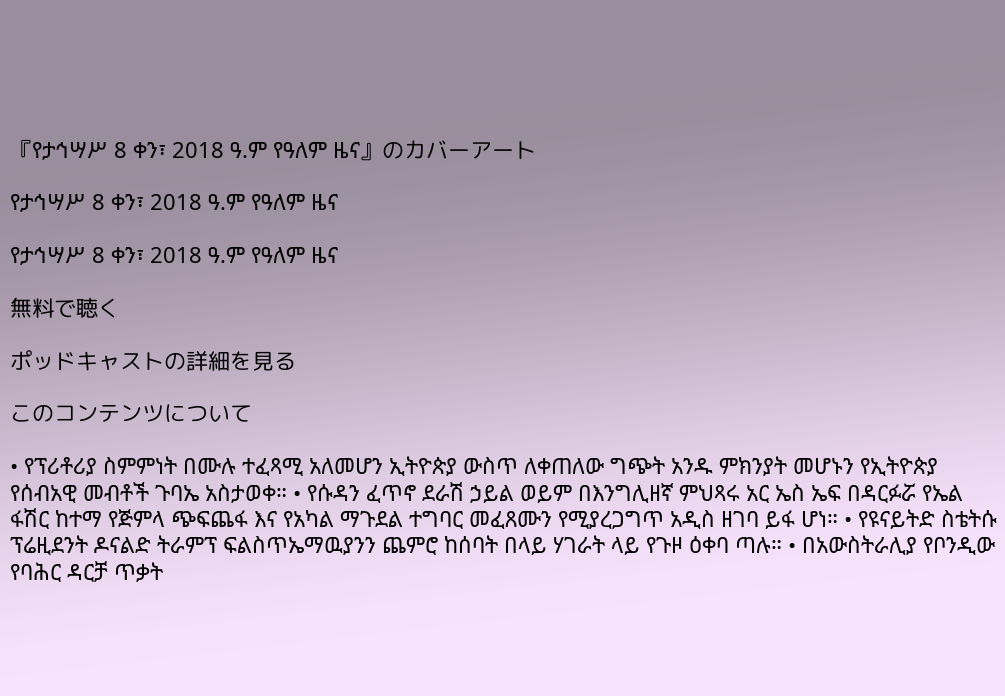『የታኅሣሥ 8 ቀን፣ 2018 ዓ.ም የዓለም ዜና』のカバーアート

የታኅሣሥ 8 ቀን፣ 2018 ዓ.ም የዓለም ዜና

የታኅሣሥ 8 ቀን፣ 2018 ዓ.ም የዓለም ዜና

無料で聴く

ポッドキャストの詳細を見る

このコンテンツについて

• የፕሪቶሪያ ስምምነት በሙሉ ተፈጻሚ አለመሆን ኢትዮጵያ ውስጥ ለቀጠለው ግጭት አንዱ ምክንያት መሆኑን የኢትዮጵያ የሰብአዊ መብቶች ጉባኤ አስታወቀ። • የሱዳን ፈጥኖ ደራሽ ኃይል ወይም በእንግሊዘኛ ምህጻሩ አር ኤስ ኤፍ በዳርፉሯ የኤል ፋሽር ከተማ የጅምላ ጭፍጨፋ እና የአካል ማጉደል ተግባር መፈጸሙን የሚያረጋግጥ አዲስ ዘገባ ይፋ ሆነ። • የዩናይትድ ስቴትሱ ፕሬዚደንት ዶናልድ ትራምፕ ፍልስጥኤማዉያንን ጨምሮ ከሰባት በላይ ሃገራት ላይ የጉዞ ዕቀባ ጣሉ። • በአውስትራሊያ የቦንዲው የባሕር ዳርቻ ጥቃት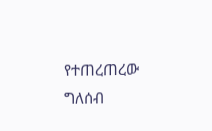የተጠረጠረው ግለሰብ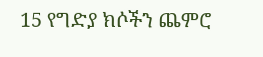15 የግድያ ክሶችን ጨምሮ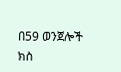በ59 ወንጀሎች ክስ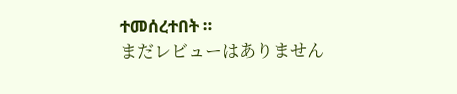ተመሰረተበት ።
まだレビューはありません